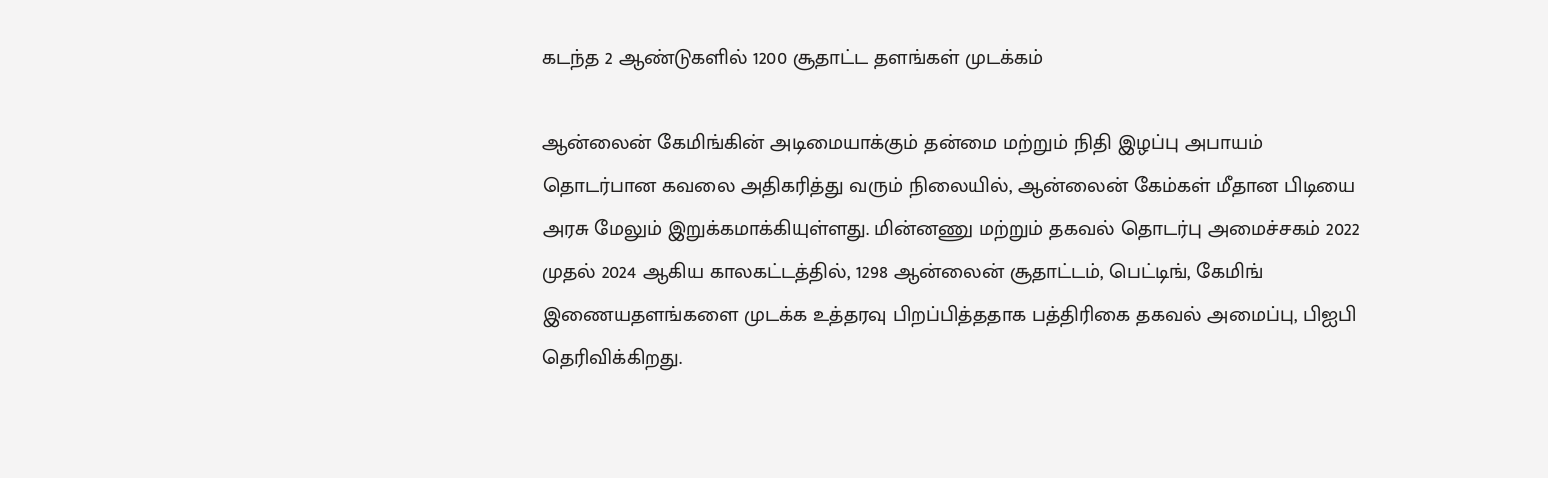கடந்த 2 ஆண்டுகளில் 1200 சூதாட்ட தளங்கள் முடக்கம்

ஆன்லைன் கேமிங்கின் அடிமையாக்கும் தன்மை மற்றும் நிதி இழப்பு அபாயம் தொடர்பான கவலை அதிகரித்து வரும் நிலையில், ஆன்லைன் கேம்கள் மீதான பிடியை அரசு மேலும் இறுக்கமாக்கியுள்ளது. மின்னணு மற்றும் தகவல் தொடர்பு அமைச்சகம் 2022 முதல் 2024 ஆகிய காலகட்டத்தில், 1298 ஆன்லைன் சூதாட்டம், பெட்டிங், கேமிங் இணையதளங்களை முடக்க உத்தரவு பிறப்பித்ததாக பத்திரிகை தகவல் அமைப்பு, பிஐபி தெரிவிக்கிறது.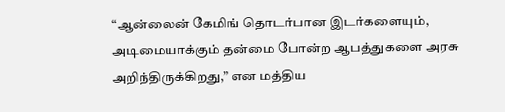“ஆன்லைன் கேமிங் தொடர்பான இடர்களையும், அடிமையாக்கும் தன்மை போன்ற ஆபத்துகளை அரசு அறிந்திருக்கிறது,” என மத்திய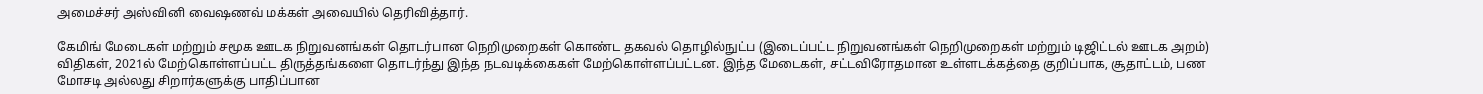அமைச்சர் அஸ்வினி வைஷணவ் மக்கள் அவையில் தெரிவித்தார்.

கேமிங் மேடைகள் மற்றும் சமூக ஊடக நிறுவனங்கள் தொடர்பான நெறிமுறைகள் கொண்ட தகவல் தொழில்நுட்ப (இடைப்பட்ட நிறுவனங்கள் நெறிமுறைகள் மற்றும் டிஜிட்டல் ஊடக அறம்) விதிகள், 2021ல் மேற்கொள்ளப்பட்ட திருத்தங்களை தொடர்ந்து இந்த நடவடிக்கைகள் மேற்கொள்ளப்பட்டன. இந்த மேடைகள், சட்டவிரோதமான உள்ளடக்கத்தை குறிப்பாக, சூதாட்டம், பண மோசடி அல்லது சிறார்களுக்கு பாதிப்பான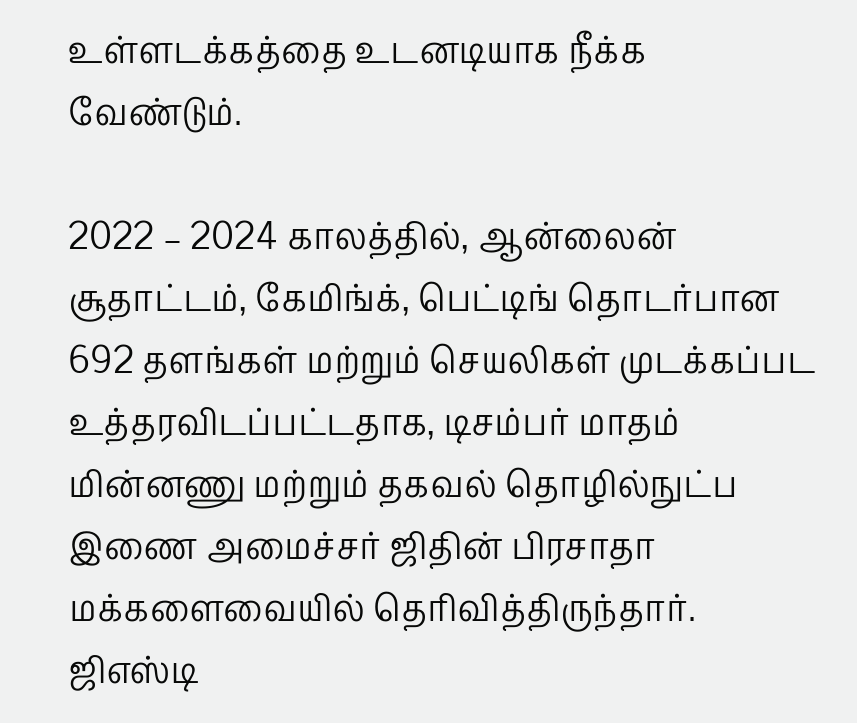உள்ளடக்கத்தை உடனடியாக நீக்க வேண்டும்.

2022 – 2024 காலத்தில், ஆன்லைன் சூதாட்டம், கேமிங்க், பெட்டிங் தொடர்பான 692 தளங்கள் மற்றும் செயலிகள் முடக்கப்பட உத்தரவிடப்பட்டதாக, டிசம்பர் மாதம் மின்னணு மற்றும் தகவல் தொழில்நுட்ப இணை அமைச்சர் ஜிதின் பிரசாதா மக்களைவையில் தெரிவித்திருந்தார். ஜிஎஸ்டி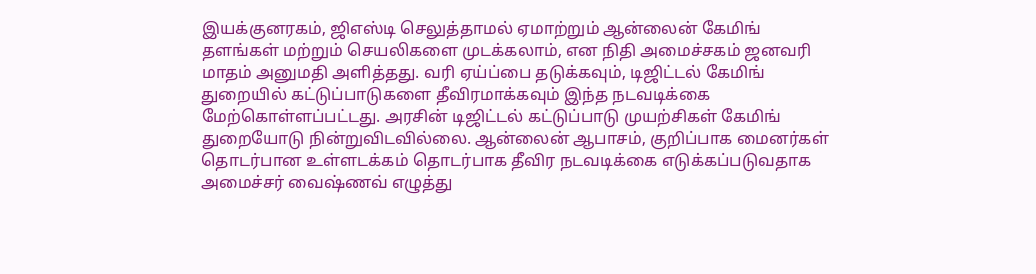இயக்குனரகம், ஜிஎஸ்டி செலுத்தாமல் ஏமாற்றும் ஆன்லைன் கேமிங் தளங்கள் மற்றும் செயலிகளை முடக்கலாம், என நிதி அமைச்சகம் ஜனவரி மாதம் அனுமதி அளித்தது. வரி ஏய்ப்பை தடுக்கவும், டிஜிட்டல் கேமிங் துறையில் கட்டுப்பாடுகளை தீவிரமாக்கவும் இந்த நடவடிக்கை மேற்கொள்ளப்பட்டது. அரசின் டிஜிட்டல் கட்டுப்பாடு முயற்சிகள் கேமிங் துறையோடு நின்றுவிடவில்லை. ஆன்லைன் ஆபாசம், குறிப்பாக மைனர்கள் தொடர்பான உள்ளடக்கம் தொடர்பாக தீவிர நடவடிக்கை எடுக்கப்படுவதாக அமைச்சர் வைஷ்ணவ் எழுத்து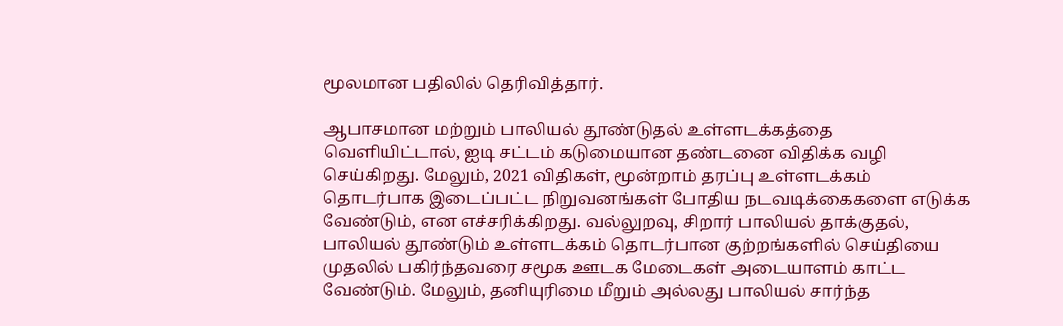மூலமான பதிலில் தெரிவித்தார்.

ஆபாசமான மற்றும் பாலியல் தூண்டுதல் உள்ளடக்கத்தை வெளியிட்டால், ஐடி சட்டம் கடுமையான தண்டனை விதிக்க வழி செய்கிறது. மேலும், 2021 விதிகள், மூன்றாம் தரப்பு உள்ளடக்கம் தொடர்பாக இடைப்பட்ட நிறுவனங்கள் போதிய நடவடிக்கைகளை எடுக்க வேண்டும், என எச்சரிக்கிறது. வல்லுறவு, சிறார் பாலியல் தாக்குதல், பாலியல் தூண்டும் உள்ளடக்கம் தொடர்பான குற்றங்களில் செய்தியை முதலில் பகிர்ந்தவரை சமூக ஊடக மேடைகள் அடையாளம் காட்ட வேண்டும். மேலும், தனியுரிமை மீறும் அல்லது பாலியல் சார்ந்த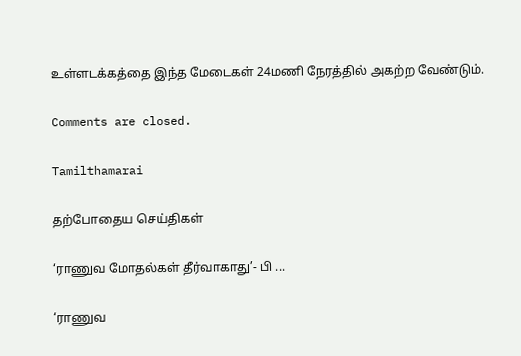உள்ளடக்கத்தை இந்த மேடைகள் 24மணி நேரத்தில் அகற்ற வேண்டும்.

Comments are closed.

Tamilthamarai

தற்போதைய செய்திகள்

‘ராணுவ மோதல்கள் தீர்வாகாது’- பி ...

‘ராணுவ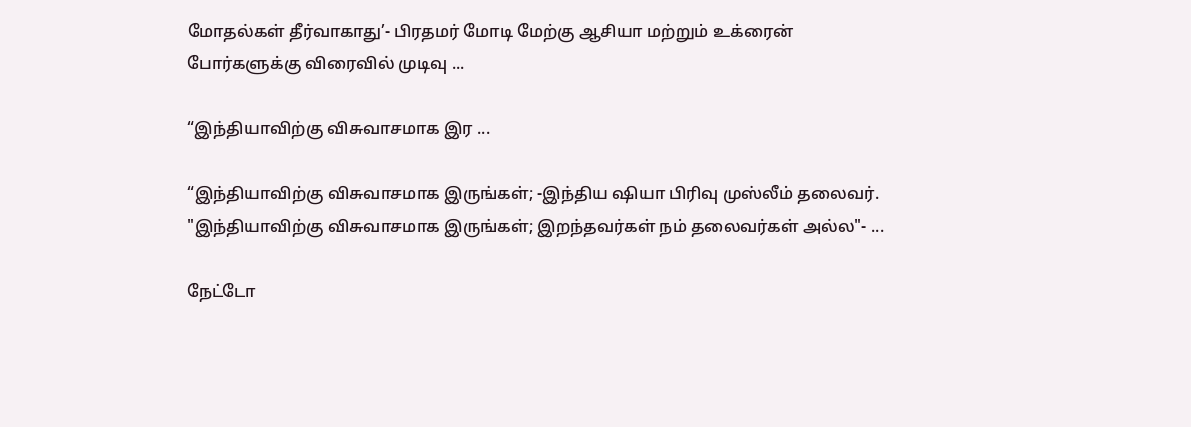மோதல்கள் தீர்வாகாது’- பிரதமர் மோடி மேற்கு ஆசியா மற்றும் உக்ரைன் போர்களுக்கு விரைவில் முடிவு ...

“இந்தியாவிற்கு விசுவாசமாக இர ...

“இந்தியாவிற்கு விசுவாசமாக இருங்கள்; -இந்திய ஷியா பிரிவு முஸ்லீம் தலைவர். "இந்தியாவிற்கு விசுவாசமாக இருங்கள்; இறந்தவர்கள் நம் தலைவர்கள் அல்ல"- ...

நேட்டோ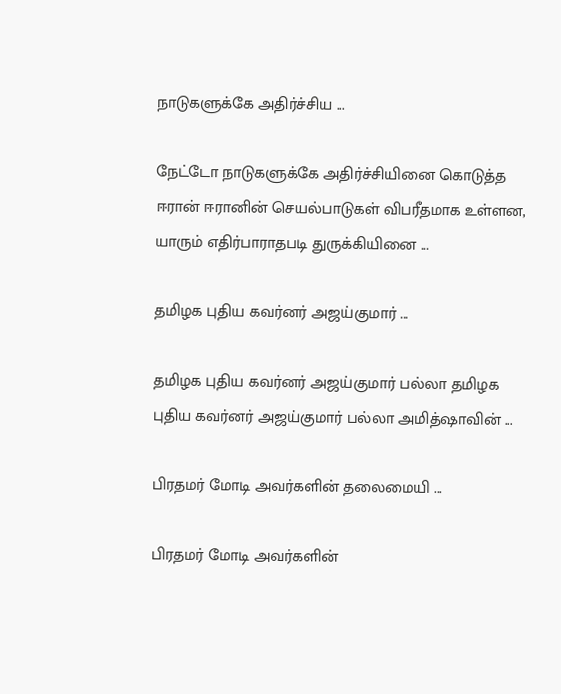நாடுகளுக்கே அதிர்ச்சிய ...

நேட்டோ நாடுகளுக்கே அதிர்ச்சியினை கொடுத்த ஈரான் ஈரானின் செயல்பாடுகள் விபரீதமாக உள்ளன, யாரும் எதிர்பாராதபடி துருக்கியினை ...

தமிழக புதிய கவர்னர் அஜய்குமார் ...

தமிழக புதிய கவர்னர் அஜய்குமார் பல்லா தமிழக புதிய கவர்னர் அஜய்குமார் பல்லா அமித்ஷாவின் ...

பிரதமர் மோடி அவர்களின் தலைமையி ...

பிரதமர் மோடி அவர்களின்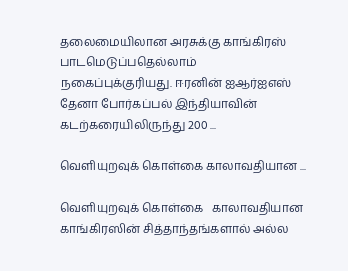தலைமையிலான அரசுக்கு காங்கிரஸ் பாடமெடுப்பதெல்லாம் நகைப்புக்குரியது. ஈரனின் ஐஆர்ஐஎஸ் தேனா போர்கப்பல் இந்தியாவின் கடற்கரையிலிருந்து 200 ...

வெளியுறவுக் கொள்கை காலாவதியான ...

வெளியுறவுக் கொள்கை   காலாவதியான காங்கிரஸின் சித்தாந்தங்களால் அல்ல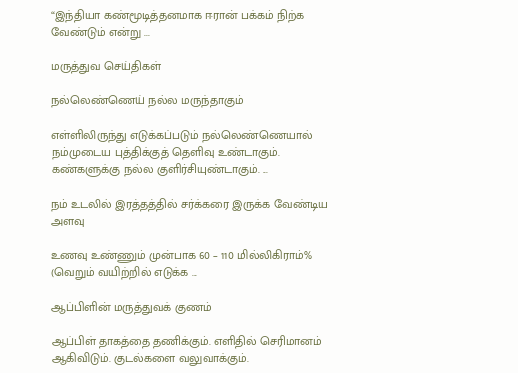“இந்தியா கண்மூடித்தனமாக ஈரான் பக்கம் நிற்க வேண்டும் என்று ...

மருத்துவ செய்திகள்

நல்லெண்ணெய் நல்ல மருந்தாகும்

எள்ளிலிருந்து எடுக்கப்படும் நல்லெண்ணெயால் நம்முடைய புத்திக்குத் தெளிவு உண்டாகும். கண்களுக்கு நல்ல குளிர்சியுண்டாகும். ...

நம் உடலில் இரத்தத்தில் சர்க்கரை இருக்க வேண்டிய அளவு

உணவு உண்ணும் முன்பாக 60 – 110 மில்லிகிராம்% (வெறும் வயிற்றில் எடுக்க ...

ஆப்பிளின் மருத்துவக் குணம்

ஆப்பிள் தாகத்தை தணிக்கும். எளிதில் செரிமானம் ஆகிவிடும். குடல்களை வலுவாக்கும்.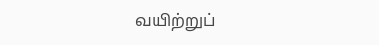வயிற்றுப்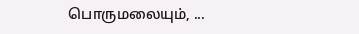பொருமலையும், ...